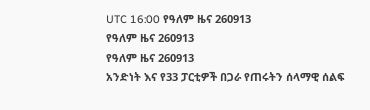UTC 16:00 የዓለም ዜና 260913
የዓለም ዜና 260913
የዓለም ዜና 260913
አንድነት እና የ33 ፓርቲዎች በጋራ የጠሩትን ሰላማዊ ሰልፍ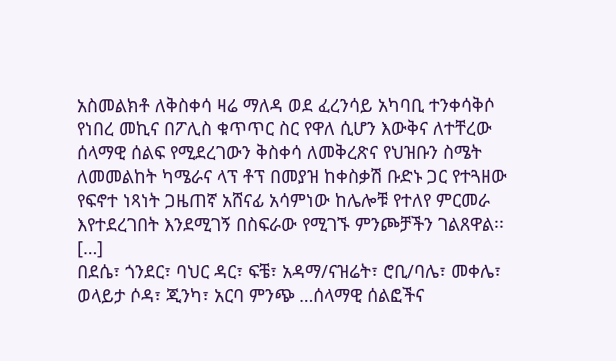አስመልክቶ ለቅስቀሳ ዛሬ ማለዳ ወደ ፈረንሳይ አካባቢ ተንቀሳቅሶ የነበረ መኪና በፖሊስ ቁጥጥር ስር የዋለ ሲሆን እውቅና ለተቸረው ሰላማዊ ሰልፍ የሚደረገውን ቅስቀሳ ለመቅረጽና የህዝቡን ስሜት ለመመልከት ካሜራና ላፕ ቶፕ በመያዝ ከቀስቃሽ ቡድኑ ጋር የተጓዘው የፍኖተ ነጻነት ጋዜጠኛ አሸናፊ አሳምነው ከሌሎቹ የተለየ ምርመራ እየተደረገበት እንደሚገኝ በስፍራው የሚገኙ ምንጮቻችን ገልጸዋል፡፡ […]
በደሴ፣ ጎንደር፣ ባህር ዳር፣ ፍቼ፣ አዳማ/ናዝሬት፣ ሮቢ/ባሌ፣ መቀሌ፣ ወላይታ ሶዳ፣ ጂንካ፣ አርባ ምንጭ …ሰላማዊ ሰልፎችና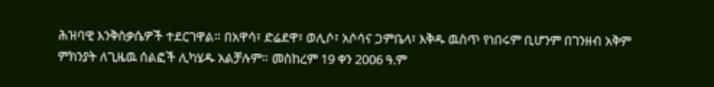ሕዝባዊ እንቅስቃሴዎች ተደርገዋል። በአዋሳ፣ ድሬደዋ፣ ወሊሶ፣ አሶሳና ጋምቤላ፣ እቅዱ ዉስጥ የነበሩም ቢሆንም በገንዘብ አቅም ምክንያት ለጊዜዉ ሰልፎች ሊካሄዱ አልቻሉም። መስከረም 19 ቀን 2006 ዓ.ም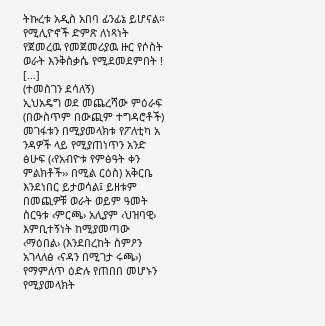ትኩረቱ አዲስ አበባ ፊንፊኔ ይሆናል። የሚሊዮኖች ድምጽ ለነጻነት የጀመረዉ የመጀመሪያዉ ዙር የሶስት ወራት እንቅስቃሴ የሚደመደምበት ! […]
(ተመስገን ደሳለኝ)
ኢህአዴግ ወደ መጨረሻው ምዕራፍ (በውስጥም በውጪም ተግዳሮቶች) መገፋቱን በሚያመላክቱ የፖለቲካ አ ንዳዎች ላይ የሚያጠነጥን አንድ ፅሁፍ (‹የአብዮቱ የምፅዓት ቀን ምልክቶች›› በሚል ርዕስ) አቅርቤ እንደነበር ይታወሳል፤ ይዘቱም በመጪዎቹ ወራት ወይም ዓመት ስርዓቱ ‹ምርጫ› አሊያም ‹ህዝባዊ› እምቢተኝነት ከሚያመጣው ‹ማዕበል› (እንደበረከት ስምዖን አገላለፅ ‹ናዳን በሚገታ ሩጫ›) የማምለጥ ዕድሉ የጠበበ መሆኑን የሚያመላክት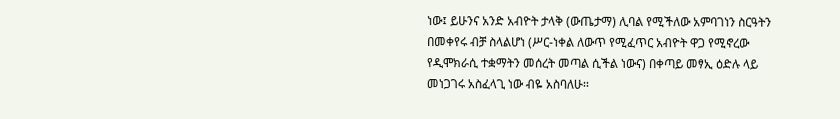ነው፤ ይሁንና አንድ አብዮት ታላቅ (ውጤታማ) ሊባል የሚችለው አምባገነን ስርዓትን በመቀየሩ ብቻ ስላልሆነ (ሥር-ነቀል ለውጥ የሚፈጥር አብዮት ዋጋ የሚኖረው የዲሞክራሲ ተቋማትን መሰረት መጣል ሲችል ነውና) በቀጣይ መፃኢ ዕድሉ ላይ መነጋገሩ አስፈላጊ ነው ብዬ አስባለሁ፡፡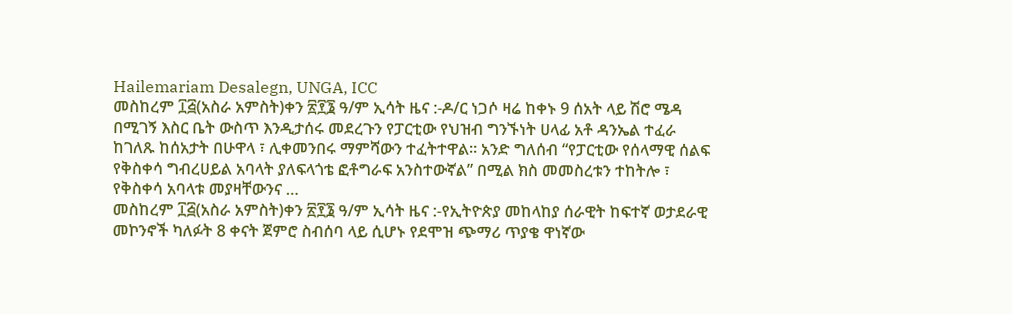Hailemariam Desalegn, UNGA, ICC
መስከረም ፲፭(አስራ አምስት)ቀን ፳፻፮ ዓ/ም ኢሳት ዜና :-ዶ/ር ነጋሶ ዛሬ ከቀኑ 9 ሰአት ላይ ሽሮ ሜዳ በሚገኝ እስር ቤት ውስጥ እንዲታሰሩ መደረጉን የፓርቲው የህዝብ ግንኙነት ሀላፊ አቶ ዳንኤል ተፈራ ከገለጹ ከሰአታት በሁዋላ ፣ ሊቀመንበሩ ማምሻውን ተፈትተዋል። አንድ ግለሰብ “የፓርቲው የሰላማዊ ሰልፍ የቅስቀሳ ግብረሀይል አባላት ያለፍላጎቴ ፎቶግራፍ አንስተውኛል” በሚል ክስ መመስረቱን ተከትሎ ፣ የቅስቀሳ አባላቱ መያዛቸውንና …
መስከረም ፲፭(አስራ አምስት)ቀን ፳፻፮ ዓ/ም ኢሳት ዜና :-የኢትዮጵያ መከላከያ ሰራዊት ከፍተኛ ወታደራዊ መኮንኖች ካለፉት 8 ቀናት ጀምሮ ስብሰባ ላይ ሲሆኑ የደሞዝ ጭማሪ ጥያቄ ዋነኛው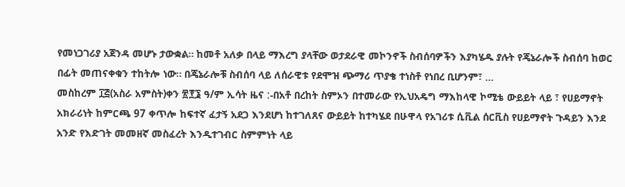የመነጋገሪያ አጀንዳ መሆኑ ታውቋል። ከመቶ አለቃ በላይ ማእረግ ያላቸው ወታደራዊ መኮንኖች ስብሰባዎችን እያካሄዱ ያሉት የጄኔራሎች ስብሰባ ከወር በፊት መጠናቀቁን ተከትሎ ነው። በጄኔራሎቹ ስብሰባ ላይ ለሰራዊቱ የደሞዝ ጭማሪ ጥያቄ ተነስቶ የነበረ ቢሆንም፣ …
መስከረም ፲፭(አስራ አምስት)ቀን ፳፻፮ ዓ/ም ኢሳት ዜና :-በአቶ በረከት ስምኦን በተመራው የኢህአዴግ ማእከላዊ ኮሚቴ ውይይት ላይ ፣ የሀይማኖት አክራሪነት ከምርጫ 97 ቀጥሎ ከፍተኛ ፈታኝ አደጋ እንደሆነ ከተገለጸና ውይይት ከተካሄደ በሁዋላ የአገሪቱ ሲቪል ሰርቪስ የሀይማኖት ጉዳይን እንደ አንድ የእድገት መመዘኛ መስፈረት እንዲተገብር ስምምነት ላይ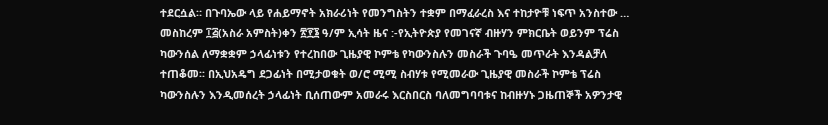ተደርሷል። በጉባኤው ላይ የሐይማኖት አክራሪነት የመንግስትን ተቋም በማፈራረስ እና ተከታዮቹ ነፍጥ አንስተው …
መስከረም ፲፭(አስራ አምስት)ቀን ፳፻፮ ዓ/ም ኢሳት ዜና :-የኢትዮጵያ የመገናኛ ብዙሃን ምክርቤት ወይንም ፕሬስ ካውንሰል ለማቋቋም ኃላፊነቱን የተረከበው ጊዜያዊ ኮምቴ የካውንስሉን መስራች ጉባዔ መጥራት እንዳልቻለ ተጠቆመ፡፡ በኢህአዴግ ደጋፊነት በሚታወቁት ወ/ሮ ሚሚ ስብሃቱ የሚመራው ጊዜያዊ መስራች ኮምቴ ፕሬስ ካውንስሉን እንዲመሰረት ኃላፊነት ቢሰጠውም አመራሩ እርስበርስ ባለመግባባቱና ከብዙሃኑ ጋዜጠኞች አዎንታዊ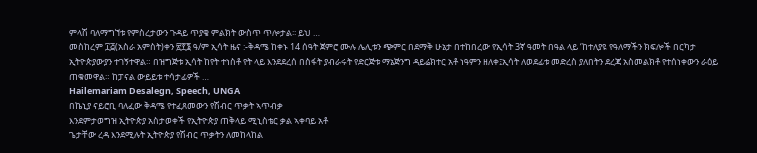ምላሽ ባለማግኘቱ የምስረታውን ጉዳይ ጥያቄ ምልክት ውስጥ ጥሎታል፡፡ ይህ …
መስከረም ፲፭(አስራ አምስት)ቀን ፳፻፮ ዓ/ም ኢሳት ዜና :-ቅዳሜ ከቀኑ 14 ሰዓት ጀምሮ ሙሉ ሌሊቱን ጭምር በደማቅ ሁኔታ በተከበረው የኢሳት 3ኛ ዓመት በዓል ላይ ‘ከተለያዩ የዓለማችን ክፍሎች በርካታ ኢትዮጵያውያን ተገኝተዋል። በዝግጅቱ ኢሳት ከየት ተነስቶ የት ላይ እንደደረሰ በስፋት ያብራሩት የድርጅቱ ማኔጅንግ ዳይሬክተር አቶ ነዓምን ዘለቀ፤ኢሳት ለወደፊቱ መድረስ ያለበትን ደረጃ አስመልክቶ የተሰነቀውን ራዕይ ጠቁመዋል። ከፓናል ውይይቱ ተሳታፊዎች …
Hailemariam Desalegn, Speech, UNGA
በኬኒያ ናይሮቢ ባለፈው ቅዳሜ የተፈጸመውን የሽብር ጥቃት ኣጥብቃ
እንደምታወግዝ ኢትዮጵያ አስታወቀች የኢትዮጵያ ጠቅላይ ሚኒስቴር ቃል ኣቀባይ አቶ
ጌታቸው ረዳ እንደሚሉት ኢትዮጵያ የሽብር ጥቃትን ለመከላከል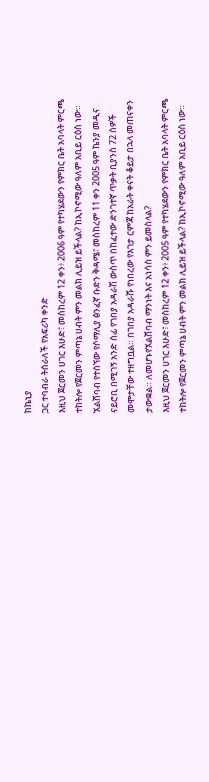ከኬኒያ
ጋር ተባብራ ትሰራለች የአፍሪካ ቀንድ
እዚህ ጀርመን ሀገር እሁድ፣ መስከረም 12 ቀን፥ 2006 ዓም የተካሄደውን የምክር ቤት አባላት ምርጫ ተከትሎ የጀርመን ምጣኔ ሀብት ምን መልክ ሊይዝ ይችላል? ከኢኮኖሚው ዓለም አቢይ ርዕስ ነው።
ኧልሸባብ የተሰኘው የሶማሊያ ፅንፈኛ ቡድን ቅዳሜ፣ መስከረም 11 ቀን 2005 ዓም ኬንያ መዲና ናይሮቢ በሚገኝ አንድ ሰፊ የገበያ አዳራሽ ውስጥ በከፈተው ድንገተኛ ጥቃት ቢያንስ 72 ሰዎች መሞታቸው ተዘግቧል። በገበያ አዳራሹ የነበረው የእገታ ርምጃ ከአራት ቀናት ቆይታ በኋላ መጠናቀን ታውቋል። ለመሆኑየኧልሸባብ ማንነት እና አነሳስ ምን ይመስላል?
እዚህ ጀርመን ሀገር እሁድ፣ መስከረም 12 ቀን፥ 2005 ዓም የተካሄደውን የምክር ቤት አባላት ምርጫ ተከትሎ የጀርመን ምጣኔ ሀብት ምን መልክ ሊይዝ ይችላል? ከኢኮኖሚው ዓለም አቢይ ርዕስ ነው።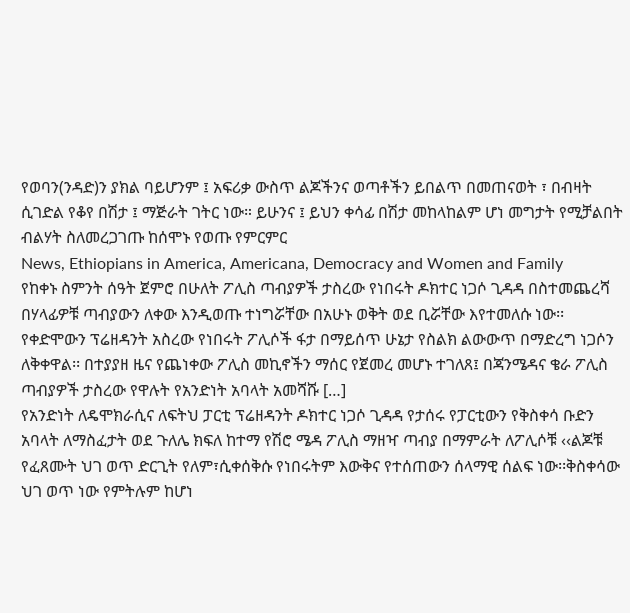የወባን(ንዳድ)ን ያክል ባይሆንም ፤ አፍሪቃ ውስጥ ልጆችንና ወጣቶችን ይበልጥ በመጠናወት ፣ በብዛት ሲገድል የቆየ በሽታ ፤ ማጅራት ገትር ነው። ይሁንና ፤ ይህን ቀሳፊ በሽታ መከላከልም ሆነ መግታት የሚቻልበት ብልሃት ስለመረጋገጡ ከሰሞኑ የወጡ የምርምር
News, Ethiopians in America, Americana, Democracy and Women and Family
የከቀኑ ስምንት ሰዓት ጀምሮ በሁለት ፖሊስ ጣብያዎች ታስረው የነበሩት ዶክተር ነጋሶ ጊዳዳ በስተመጨረሻ በሃላፊዎቹ ጣብያውን ለቀው እንዲወጡ ተነግሯቸው በአሁኑ ወቅት ወደ ቢሯቸው እየተመለሱ ነው፡፡ የቀድሞውን ፕሬዘዳንት አስረው የነበሩት ፖሊሶች ፋታ በማይሰጥ ሁኔታ የስልክ ልውውጥ በማድረግ ነጋሶን ለቅቀዋል፡፡ በተያያዘ ዜና የጨነቀው ፖሊስ መኪኖችን ማሰር የጀመረ መሆኑ ተገለጸ፤ በጃንሜዳና ቄራ ፖሊስ ጣብያዎች ታስረው የዋሉት የአንድነት አባላት አመሻሹ […]
የአንድነት ለዴሞክራሲና ለፍትህ ፓርቲ ፕሬዘዳንት ዶክተር ነጋሶ ጊዳዳ የታሰሩ የፓርቲውን የቅስቀሳ ቡድን አባላት ለማስፈታት ወደ ጉለሌ ክፍለ ከተማ የሽሮ ሜዳ ፖሊስ ማዘዣ ጣብያ በማምራት ለፖሊሶቹ ‹‹ልጆቹ የፈጸሙት ህገ ወጥ ድርጊት የለም፣ሲቀሰቅሱ የነበሩትም እውቅና የተሰጠውን ሰላማዊ ሰልፍ ነው፡፡ቅስቀሳው ህገ ወጥ ነው የምትሉም ከሆነ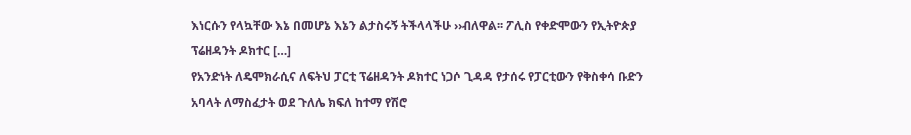እነርሱን የላኳቸው እኔ በመሆኔ እኔን ልታስሩኝ ትችላላችሁ ››ብለዋል፡፡ ፖሊስ የቀድሞውን የኢትዮጵያ ፕሬዘዳንት ዶክተር […]
የአንድነት ለዴሞክራሲና ለፍትህ ፓርቲ ፕሬዘዳንት ዶክተር ነጋሶ ጊዳዳ የታሰሩ የፓርቲውን የቅስቀሳ ቡድን አባላት ለማስፈታት ወደ ጉለሌ ክፍለ ከተማ የሽሮ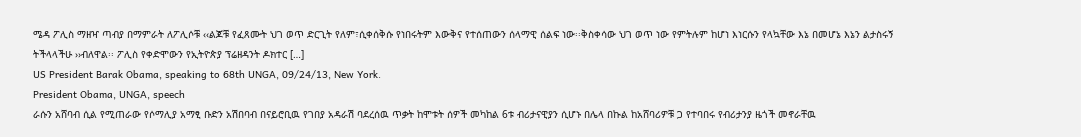ሜዳ ፖሊስ ማዘዣ ጣብያ በማምራት ለፖሊሶቹ ‹‹ልጆቹ የፈጸሙት ህገ ወጥ ድርጊት የለም፣ሲቀሰቅሱ የነበሩትም እውቅና የተሰጠውን ሰላማዊ ሰልፍ ነው፡፡ቅስቀሳው ህገ ወጥ ነው የምትሉም ከሆነ እነርሱን የላኳቸው እኔ በመሆኔ እኔን ልታስሩኝ ትችላላችሁ ››ብለዋል፡፡ ፖሊስ የቀድሞውን የኢትዮጵያ ፕሬዘዳንት ዶክተር […]
US President Barak Obama, speaking to 68th UNGA, 09/24/13, New York.
President Obama, UNGA, speech
ራሱን አሸባብ ሲል የሚጠራው የሶማሊያ አማፂ ቡድን አሽበባብ በናይሮቢዉ የገበያ አዳራሽ ባደረሰዉ ጥቃት ከሞቱት ሰዎች መካከል 6ቱ ብሪታናዊያን ሲሆኑ በሌላ በኩል ከአሸባሪዎቹ ጋ የተባበሩ የብሪታንያ ዜጎች መኖራቸዉ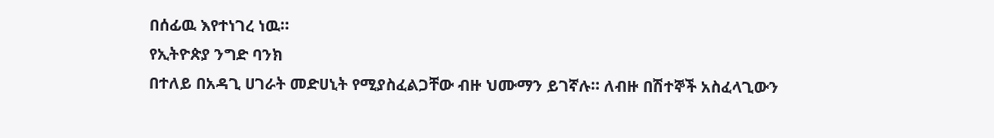በሰፊዉ እየተነገረ ነዉ።
የኢትዮጵያ ንግድ ባንክ
በተለይ በአዳጊ ሀገራት መድሀኒት የሚያስፈልጋቸው ብዙ ህሙማን ይገኛሉ። ለብዙ በሽተኞች አስፈላጊውን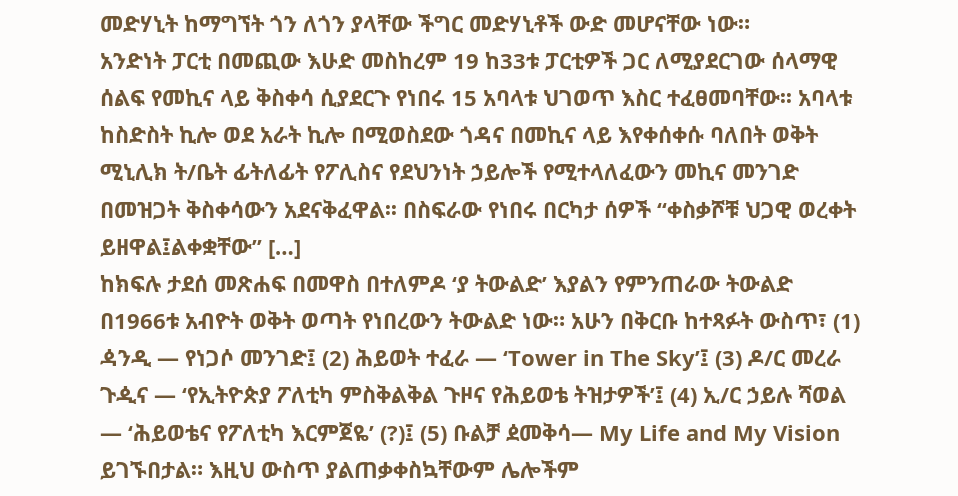መድሃኒት ከማግኘት ጎን ለጎን ያላቸው ችግር መድሃኒቶች ውድ መሆናቸው ነው።
አንድነት ፓርቲ በመጪው እሁድ መስከረም 19 ከ33ቱ ፓርቲዎች ጋር ለሚያደርገው ሰላማዊ ሰልፍ የመኪና ላይ ቅስቀሳ ሲያደርጉ የነበሩ 15 አባላቱ ህገወጥ እስር ተፈፀመባቸው፡፡ አባላቱ ከስድስት ኪሎ ወደ አራት ኪሎ በሚወስደው ጎዳና በመኪና ላይ እየቀሰቀሱ ባለበት ወቅት ሚኒሊክ ት/ቤት ፊትለፊት የፖሊስና የደህንነት ኃይሎች የሚተላለፈውን መኪና መንገድ በመዝጋት ቅስቀሳውን አደናቅፈዋል፡፡ በስፍራው የነበሩ በርካታ ሰዎች “ቀስቃሾቹ ህጋዊ ወረቀት ይዘዋል፤ልቀቋቸው” […]
ከክፍሉ ታደሰ መጽሐፍ በመዋስ በተለምዶ ‘ያ ትውልድ’ እያልን የምንጠራው ትውልድ በ1966ቱ አብዮት ወቅት ወጣት የነበረውን ትውልድ ነው። አሁን በቅርቡ ከተጻፉት ውስጥ፣ (1) ዻንዲ — የነጋሶ መንገድ፤ (2) ሕይወት ተፈራ — ‘Tower in The Sky’፤ (3) ዶ/ር መረራ ጉዺና — ‘የኢትዮጵያ ፖለቲካ ምስቅልቅል ጉዞና የሕይወቴ ትዝታዎች’፤ (4) ኢ/ር ኃይሉ ሻወል — ‘ሕይወቴና የፖለቲካ እርምጀዬ’ (?)፤ (5) ቡልቻ ዸመቅሳ— My Life and My Vision ይገኙበታል። እዚህ ውስጥ ያልጠቃቀስኳቸውም ሌሎችም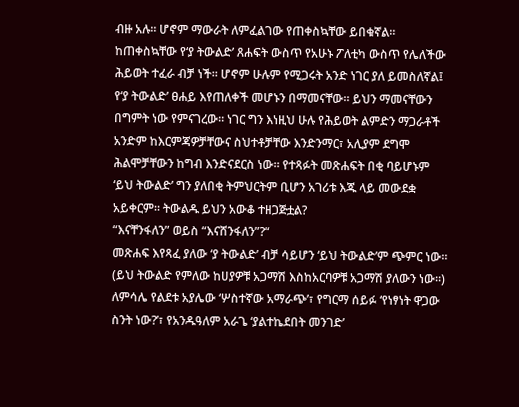ብዙ አሉ። ሆኖም ማውራት ለምፈልገው የጠቀስኳቸው ይበቁኛል።
ከጠቀስኳቸው የ‘ያ ትውልድ’ ጸሐፍት ውስጥ የአሁኑ ፖለቲካ ውስጥ የሌለችው ሕይወት ተፈራ ብቻ ነች። ሆኖም ሁሉም የሚጋሩት አንድ ነገር ያለ ይመስለኛል፤ የ‘ያ ትውልድ’ ፀሐይ እየጠለቀች መሆኑን በማመናቸው። ይህን ማመናቸውን በግምት ነው የምናገረው። ነገር ግን እነዚህ ሁሉ የሕይወት ልምድን ማጋራቶች አንድም ከእርምጃዎቻቸውና ስህተቶቻቸው እንድንማር፣ አሊያም ደግሞ ሕልሞቻቸውን ከግብ እንድናደርስ ነው። የተጻፉት መጽሐፍት በቂ ባይሆኑም ‘ይህ ትውልድ’ ግን ያለበቂ ትምህርትም ቢሆን አገሪቱ እጁ ላይ መውደቋ አይቀርም። ትውልዱ ይህን አውቆ ተዘጋጅቷል?
“እናቸንፋለን” ወይስ “እናሸንፋለን”?“
መጽሐፍ እየጻፈ ያለው ‘ያ ትውልድ’ ብቻ ሳይሆን ‘ይህ ትውልድ’ም ጭምር ነው። (ይህ ትውልድ የምለው ከሀያዎቹ አጋማሽ እስከአርባዎቹ አጋማሽ ያለውን ነው።) ለምሳሌ የልደቱ አያሌው ‘ሦስተኛው አማራጭ’፣ የግርማ ሰይፉ ‘የነፃነት ዋጋው ስንት ነው?’፣ የአንዱዓለም አራጌ ‘ያልተኬደበት መንገድ’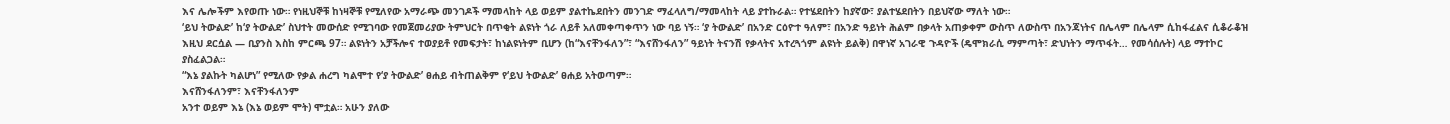እና ሌሎችም እየወጡ ነው። የነዚህኞቹ ከነዛኞቹ የሚለየው አማራጭ መንገዶች ማመላከት ላይ ወይም ያልተኬደበትን መንገድ ማፈላለግ/ማመላከት ላይ ያተኩራል። የተሄደበትን ከያኛው፣ ያልተሄደበትን በይህኛው ማለት ነው።
‘ይህ ትውልድ’ ከ‘ያ ትውልድ’ ስህተት መውሰድ የሚገባው የመጀመሪያው ትምህርት በጥቂት ልዩነት ጎራ ለይቶ አለመቀጣቀጥን ነው ባይ ነኝ። ‘ያ ትውልድ’ በአንድ ርዕዮተ ዓለም፣ በአንድ ዓይነት ሕልም በቃላት አጠቃቀም ውስጥ ለውስጥ በአንጃነትና በሌላም በሌላም ሲከፋፈልና ሲቆራቆዝ እዚህ ደርሷል — ቢያንስ እስከ ምርጫ 97። ልዩነትን አቻችሎና ተወያይቶ የመፍታት፣ ከነልዩነትም ቢሆን (ከ“እናቸንፋለን”፣ “እናሸንፋለን” ዓይነት ትናንሽ የቃላትና አተረጓጎም ልዩነት ይልቅ) በዋነኛ አገራዊ ጉዳዮች (ዴሞክራሲ ማምጣት፣ ድህነትን ማጥፋት… የመሳሰሉት) ላይ ማተኮር ያስፈልጋል።
“እኔ ያልኩት ካልሆነ” የሚለው የቃል ሐረግ ካልሞተ የ‘ያ ትውልድ’ ፀሐይ ብትጠልቅም የ‘ይህ ትውልድ’ ፀሐይ አትወጣም።
እናሸንፋለንም፣ እናቸንፋለንም
አንተ ወይም እኔ (እኔ ወይም ሞት) ሞቷል። አሁን ያለው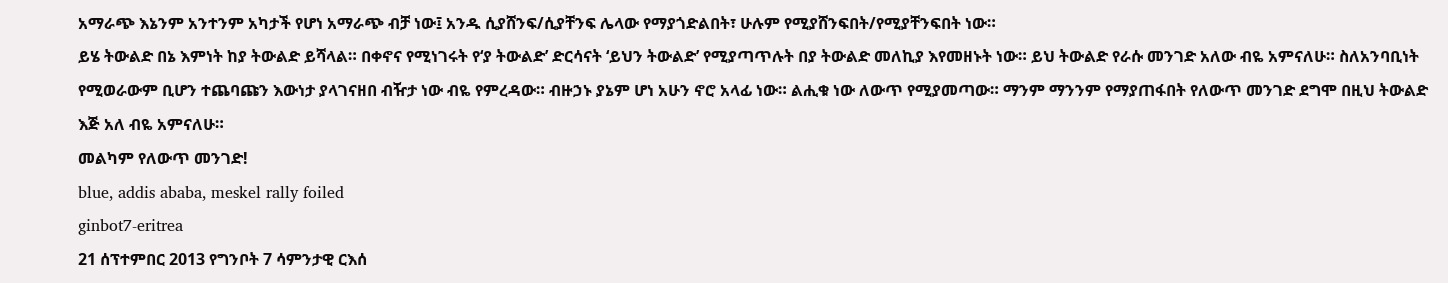አማራጭ እኔንም አንተንም አካታች የሆነ አማራጭ ብቻ ነው፤ አንዱ ሲያሸንፍ/ሲያቸንፍ ሌላው የማያጎድልበት፣ ሁሉም የሚያሸንፍበት/የሚያቸንፍበት ነው።
ይሄ ትውልድ በኔ እምነት ከያ ትውልድ ይሻላል። በቀኖና የሚነገሩት የ‘ያ ትውልድ’ ድርሳናት ‘ይህን ትውልድ’ የሚያጣጥሉት በያ ትውልድ መለኪያ እየመዘኑት ነው። ይህ ትውልድ የራሱ መንገድ አለው ብዬ አምናለሁ። ስለአንባቢነት የሚወራውም ቢሆን ተጨባጩን እውነታ ያላገናዘበ ብዥታ ነው ብዬ የምረዳው። ብዙኃኑ ያኔም ሆነ አሁን ኖሮ አላፊ ነው። ልሒቁ ነው ለውጥ የሚያመጣው። ማንም ማንንም የማያጠፋበት የለውጥ መንገድ ደግሞ በዚህ ትውልድ እጅ አለ ብዬ አምናለሁ።
መልካም የለውጥ መንገድ!
blue, addis ababa, meskel rally foiled
ginbot7-eritrea
21 ሰፕተምበር 2013 የግንቦት 7 ሳምንታዊ ርእሰ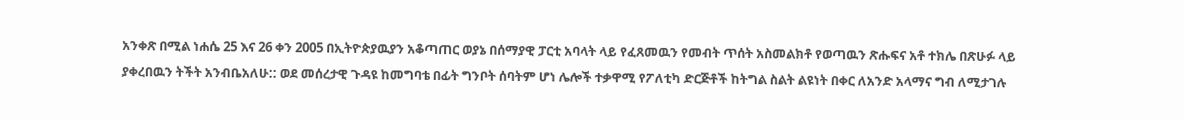አንቀጽ በሚል ነሐሴ 25 እና 26 ቀን 2005 በኢትዮጵያዉያን አቆጣጠር ወያኔ በሰማያዊ ፓርቲ አባላት ላይ የፈጸመዉን የመብት ጥሰት አስመልክቶ የወጣዉን ጽሑፍና አቶ ተክሌ በጽሁፉ ላይ ያቀረበዉን ትችት አንብቤአለሁ:: ወደ መሰረታዊ ጉዳዩ ከመግባቴ በፊት ግንቦት ሰባትም ሆነ ሌሎች ተቃዋሚ የፖለቲካ ድርጅቶች ከትግል ስልት ልዩነት በቀር ለአንድ አላማና ግብ ለሚታገሉ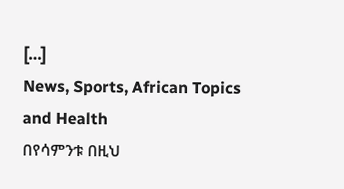[…]
News, Sports, African Topics and Health
በየሳምንቱ በዚህ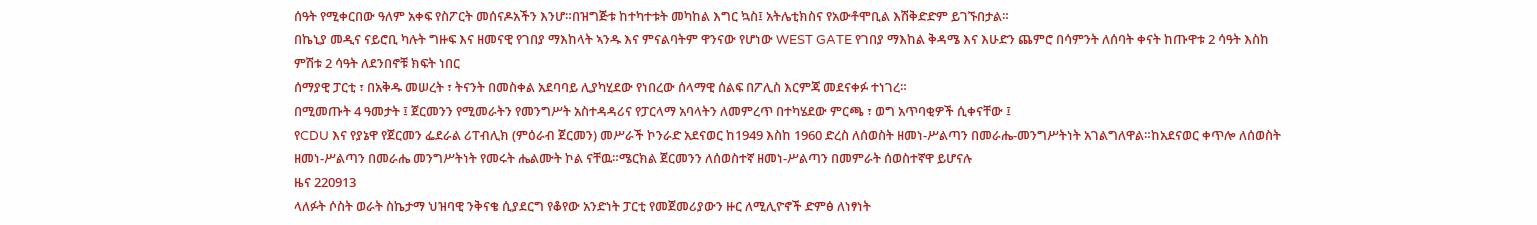ሰዓት የሚቀርበው ዓለም አቀፍ የስፖርት መሰናዶአችን እንሆ።በዝግጅቱ ከተካተቱት መካከል እግር ኳስ፤ አትሌቲክስና የአውቶሞቢል እሽቅድድም ይገኙበታል።
በኬኒያ መዲና ናይሮቢ ካሉት ግዙፍ እና ዘመናዊ የገበያ ማእከላት ኣንዱ እና ምናልባትም ዋንናው የሆነው WEST GATE የገበያ ማእከል ቅዳሜ እና እሁድን ጨምሮ በሳምንት ለሰባት ቀናት ከጡዋቱ 2 ሳዓት እስከ ምሽቱ 2 ሳዓት ለደንበኖቹ ክፍት ነበር
ሰማያዊ ፓርቲ ፣ በአቅዱ መሠረት ፣ ትናንት በመስቀል አደባባይ ሊያካሂደው የነበረው ሰላማዊ ሰልፍ በፖሊስ እርምጃ መደናቀፉ ተነገረ።
በሚመጡት 4 ዓመታት ፤ ጀርመንን የሚመራትን የመንግሥት አስተዳዳሪና የፓርላማ አባላትን ለመምረጥ በተካሄደው ምርጫ ፣ ወግ አጥባቂዎች ሲቀናቸው ፤
የCDU እና የያኔዋ የጀርመን ፌደራል ሪፐብሊክ (ምዕራብ ጀርመን) መሥራች ኮንራድ አደናወር ከ1949 እስከ 1960 ድረስ ለሰወስት ዘመነ-ሥልጣን በመራሔ-መንግሥትነት አገልግለዋል።ከአደናወር ቀጥሎ ለሰወስት ዘመነ-ሥልጣን በመራሔ መንግሥትነት የመሩት ሔልሙት ኮል ናቸዉ።ሜርክል ጀርመንን ለሰወስተኛ ዘመነ-ሥልጣን በመምራት ሰወስተኛዋ ይሆናሉ
ዜና 220913
ላለፉት ሶስት ወራት ስኬታማ ህዝባዊ ንቅናቄ ሲያደርግ የቆየው አንድነት ፓርቲ የመጀመሪያውን ዙር ለሚሊዮኖች ድምፅ ለነፃነት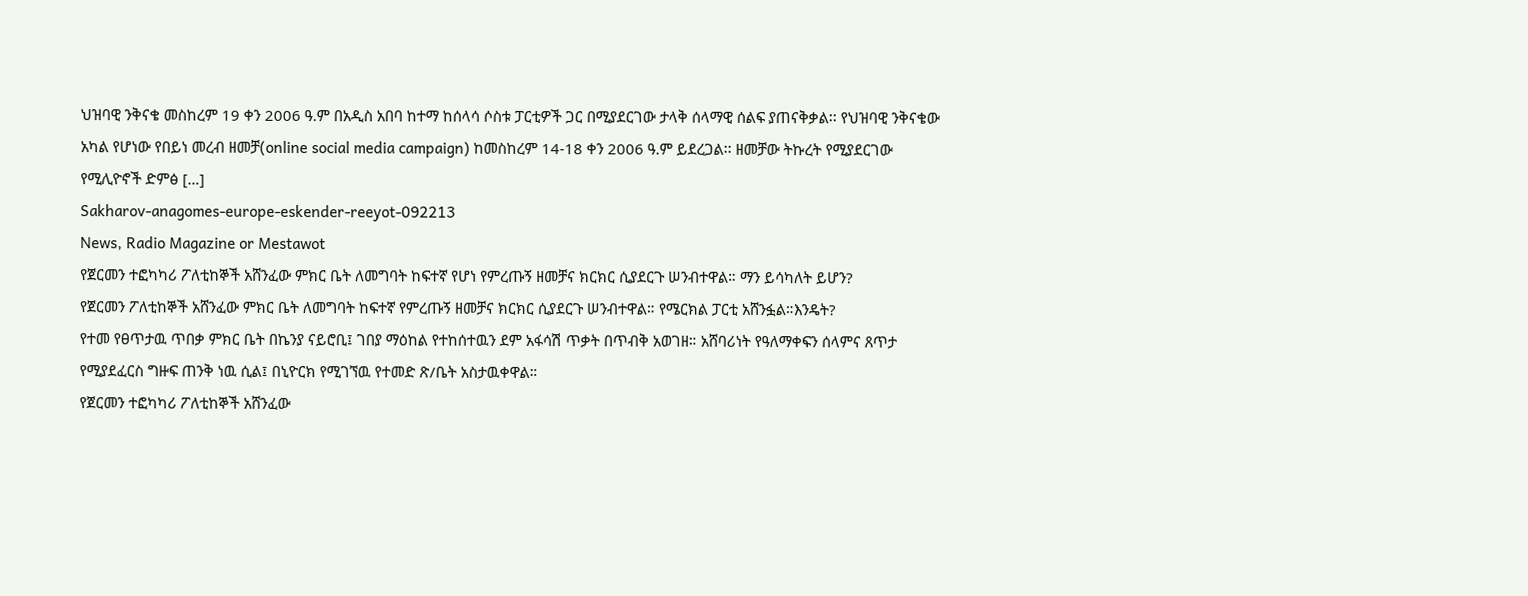ህዝባዊ ንቅናቄ መስከረም 19 ቀን 2006 ዓ.ም በአዲስ አበባ ከተማ ከሰላሳ ሶስቱ ፓርቲዎች ጋር በሚያደርገው ታላቅ ሰላማዊ ሰልፍ ያጠናቅቃል፡፡ የህዝባዊ ንቅናቄው አካል የሆነው የበይነ መረብ ዘመቻ(online social media campaign) ከመስከረም 14-18 ቀን 2006 ዓ.ም ይደረጋል፡፡ ዘመቻው ትኩረት የሚያደርገው የሚሊዮኖች ድምፅ […]
Sakharov-anagomes-europe-eskender-reeyot-092213
News, Radio Magazine or Mestawot
የጀርመን ተፎካካሪ ፖለቲከኞች አሸንፈው ምክር ቤት ለመግባት ከፍተኛ የሆነ የምረጡኝ ዘመቻና ክርክር ሲያደርጉ ሠንብተዋል። ማን ይሳካለት ይሆን?
የጀርመን ፖለቲከኞች አሸንፈው ምክር ቤት ለመግባት ከፍተኛ የምረጡኝ ዘመቻና ክርክር ሲያደርጉ ሠንብተዋል። የሜርክል ፓርቲ አሸንፏል።እንዴት?
የተመ የፀጥታዉ ጥበቃ ምክር ቤት በኬንያ ናይሮቢ፤ ገበያ ማዕከል የተከሰተዉን ደም አፋሳሽ ጥቃት በጥብቅ አወገዘ። አሸባሪነት የዓለማቀፍን ሰላምና ጸጥታ የሚያደፈርስ ግዙፍ ጠንቅ ነዉ ሲል፤ በኒዮርክ የሚገኘዉ የተመድ ጽ/ቤት አስታዉቀዋል።
የጀርመን ተፎካካሪ ፖለቲከኞች አሸንፈው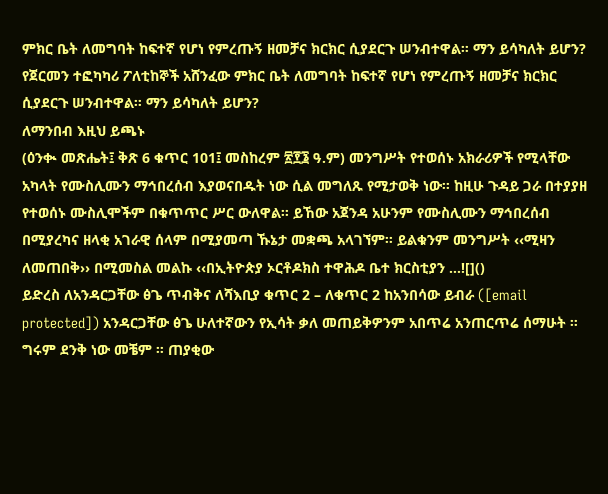ምክር ቤት ለመግባት ከፍተኛ የሆነ የምረጡኝ ዘመቻና ክርክር ሲያደርጉ ሠንብተዋል። ማን ይሳካለት ይሆን?
የጀርመን ተፎካካሪ ፖለቲከኞች አሸንፈው ምክር ቤት ለመግባት ከፍተኛ የሆነ የምረጡኝ ዘመቻና ክርክር ሲያደርጉ ሠንብተዋል። ማን ይሳካለት ይሆን?
ለማንበብ እዚህ ይጫኑ
(ዕንቊ መጽሔት፤ ቅጽ 6 ቁጥር 101፤ መስከረም ፳፻፮ ዓ.ም) መንግሥት የተወሰኑ አክራሪዎች የሚላቸው አካላት የሙስሊሙን ማኅበረሰብ እያወናበዱት ነው ሲል መግለጹ የሚታወቅ ነው፡፡ ከዚሁ ጉዳይ ጋራ በተያያዘ የተወሰኑ ሙስሊሞችም በቁጥጥር ሥር ውለዋል፡፡ ይኸው አጀንዳ አሁንም የሙስሊሙን ማኅበረሰብ በሚያረካና ዘላቂ አገራዊ ሰላም በሚያመጣ ኹኔታ መቋጫ አላገኘም፡፡ ይልቁንም መንግሥት ‹‹ሚዛን ለመጠበቅ›› በሚመስል መልኩ ‹‹በኢትዮጵያ ኦርቶዶክስ ተዋሕዶ ቤተ ክርስቲያን …![]()
ይድረስ ለአንዳርጋቸው ፅጌ ጥብቅና ለሻእቢያ ቁጥር 2 – ለቁጥር 2 ከአንበሳው ይብራ ([email protected]) አንዳርጋቸው ፅጌ ሁለተኛውን የኢሳት ቃለ መጠይቅዎንም አበጥሬ አንጠርጥሬ ሰማሁት ። ግሩም ደንቅ ነው መቼም ። ጠያቂው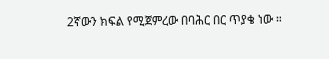2ኛውን ክፍል የሚጀምረው በባሕር በር ጥያቄ ነው ።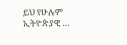ይህ የሁሉም ኢትዮጵያዊ …